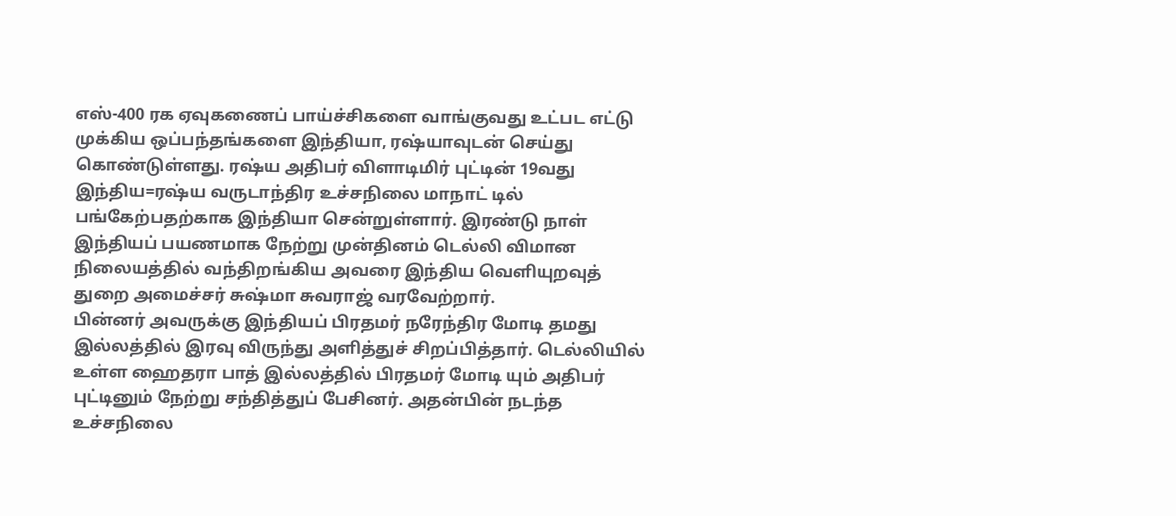எஸ்-400 ரக ஏவுகணைப் பாய்ச்சிகளை வாங்குவது உட்பட எட்டு முக்கிய ஒப்பந்தங்களை இந்தியா, ரஷ்யாவுடன் செய்து கொண்டுள்ளது. ரஷ்ய அதிபர் விளாடிமிர் புட்டின் 19வது இந்திய=ரஷ்ய வருடாந்திர உச்சநிலை மாநாட் டில் பங்கேற்பதற்காக இந்தியா சென்றுள்ளார். இரண்டு நாள் இந்தியப் பயணமாக நேற்று முன்தினம் டெல்லி விமான நிலையத்தில் வந்திறங்கிய அவரை இந்திய வெளியுறவுத் துறை அமைச்சர் சுஷ்மா சுவராஜ் வரவேற்றார்.
பின்னர் அவருக்கு இந்தியப் பிரதமர் நரேந்திர மோடி தமது இல்லத்தில் இரவு விருந்து அளித்துச் சிறப்பித்தார். டெல்லியில் உள்ள ஹைதரா பாத் இல்லத்தில் பிரதமர் மோடி யும் அதிபர் புட்டினும் நேற்று சந்தித்துப் பேசினர். அதன்பின் நடந்த உச்சநிலை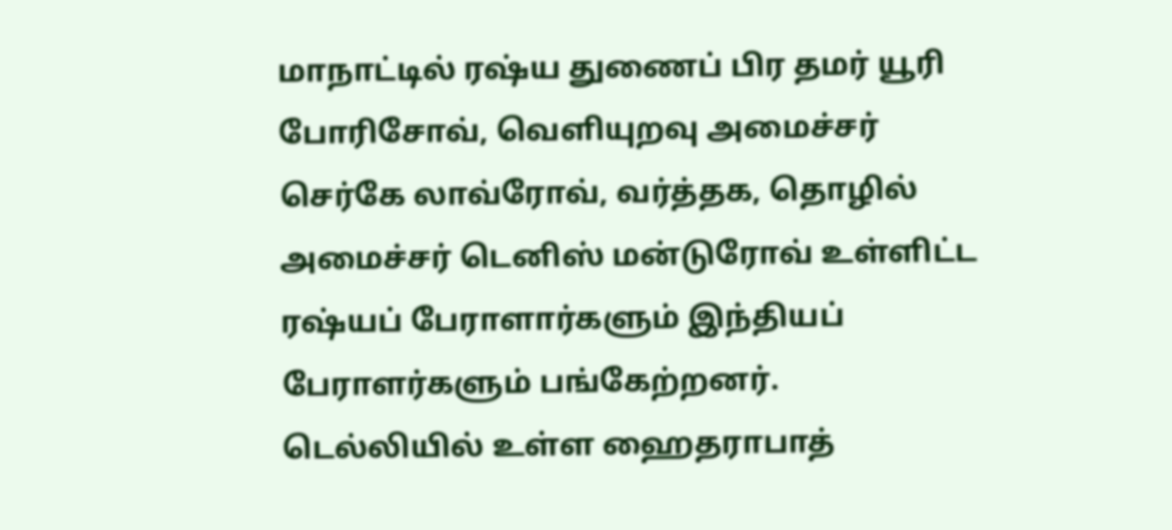மாநாட்டில் ரஷ்ய துணைப் பிர தமர் யூரி போரிசோவ், வெளியுறவு அமைச்சர் செர்கே லாவ்ரோவ், வர்த்தக, தொழில் அமைச்சர் டெனிஸ் மன்டுரோவ் உள்ளிட்ட ரஷ்யப் பேராளார்களும் இந்தியப் பேராளர்களும் பங்கேற்றனர்.
டெல்லியில் உள்ள ஹைதராபாத்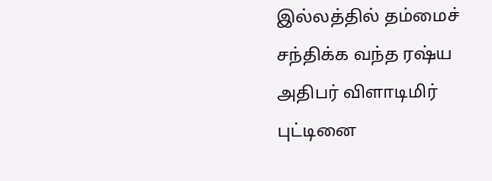இல்லத்தில் தம்மைச் சந்திக்க வந்த ரஷ்ய அதிபர் விளாடிமிர் புட்டினை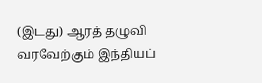(இடது) ஆரத் தழுவி வரவேற்கும் இந்தியப்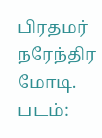பிரதமர் நரேந்திர மோடி. படம்: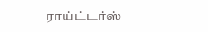ராய்ட்டர்ஸ்